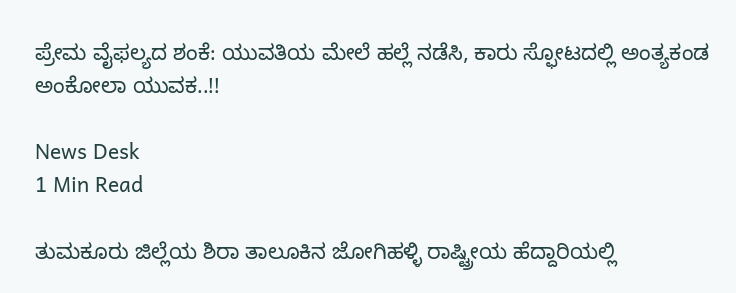ಪ್ರೇಮ ವೈಫಲ್ಯದ ಶಂಕೆ: ಯುವತಿಯ ಮೇಲೆ ಹಲ್ಲೆ ನಡೆಸಿ, ಕಾರು ಸ್ಫೋಟದಲ್ಲಿ ಅಂತ್ಯಕಂಡ ಅಂಕೋಲಾ ಯುವಕ..!!

News Desk
1 Min Read

ತುಮಕೂರು ಜಿಲ್ಲೆಯ ಶಿರಾ ತಾಲೂಕಿನ ಜೋಗಿಹಳ್ಳಿ ರಾಷ್ಟ್ರೀಯ ಹೆದ್ದಾರಿಯಲ್ಲಿ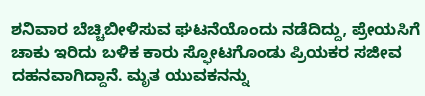ಶನಿವಾರ ಬೆಚ್ಚಿಬೀಳಿಸುವ ಘಟನೆಯೊಂದು ನಡೆದಿದ್ದು, ಪ್ರೇಯಸಿಗೆ ಚಾಕು ಇರಿದು ಬಳಿಕ ಕಾರು ಸ್ಫೋಟಗೊಂಡು ಪ್ರಿಯಕರ ಸಜೀವ ದಹನವಾಗಿದ್ದಾನೆ. ಮೃತ ಯುವಕನನ್ನು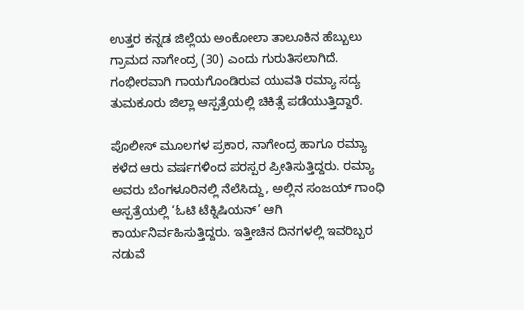ಉತ್ತರ ಕನ್ನಡ ಜಿಲ್ಲೆಯ ಅಂಕೋಲಾ ತಾಲೂಕಿನ ಹೆಬ್ಬುಲು ಗ್ರಾಮದ ನಾಗೇಂದ್ರ (30) ಎಂದು ಗುರುತಿಸಲಾಗಿದೆ. ಗಂಭೀರವಾಗಿ ಗಾಯಗೊಂಡಿರುವ ಯುವತಿ ರಮ್ಯಾ ಸದ್ಯ ತುಮಕೂರು ಜಿಲ್ಲಾ ಆಸ್ಪತ್ರೆಯಲ್ಲಿ ಚಿಕಿತ್ಸೆ ಪಡೆಯುತ್ತಿದ್ದಾರೆ.

ಪೊಲೀಸ್ ಮೂಲಗಳ ಪ್ರಕಾರ, ನಾಗೇಂದ್ರ ಹಾಗೂ ರಮ್ಯಾ ಕಳೆದ ಆರು ವರ್ಷಗಳಿಂದ ಪರಸ್ಪರ ಪ್ರೀತಿಸುತ್ತಿದ್ದರು. ರಮ್ಯಾ ಅವರು ಬೆಂಗಳೂರಿನಲ್ಲಿ ನೆಲೆಸಿದ್ದು, ಅಲ್ಲಿನ ಸಂಜಯ್ ಗಾಂಧಿ ಆಸ್ಪತ್ರೆಯಲ್ಲಿ ‘ಓಟಿ ಟೆಕ್ನಿಷಿಯನ್’ ಆಗಿ ಕಾರ್ಯನಿರ್ವಹಿಸುತ್ತಿದ್ದರು. ಇತ್ತೀಚಿನ ದಿನಗಳಲ್ಲಿ ಇವರಿಬ್ಬರ ನಡುವೆ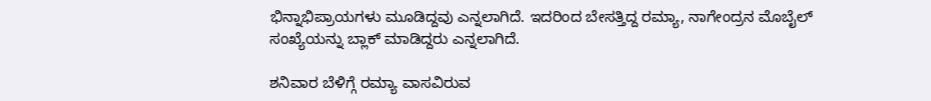ಭಿನ್ನಾಭಿಪ್ರಾಯಗಳು ಮೂಡಿದ್ದವು ಎನ್ನಲಾಗಿದೆ. ಇದರಿಂದ ಬೇಸತ್ತಿದ್ದ ರಮ್ಯಾ, ನಾಗೇಂದ್ರನ ಮೊಬೈಲ್ ಸಂಖ್ಯೆಯನ್ನು ಬ್ಲಾಕ್ ಮಾಡಿದ್ದರು ಎನ್ನಲಾಗಿದೆ.

ಶನಿವಾರ ಬೆಳಿಗ್ಗೆ ರಮ್ಯಾ ವಾಸವಿರುವ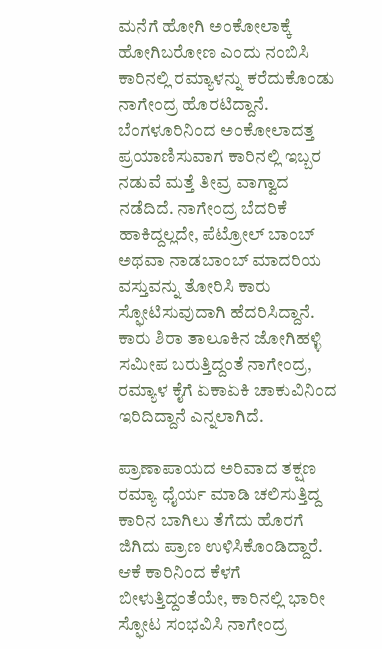ಮನೆಗೆ ಹೋಗಿ ಅಂಕೋಲಾಕ್ಕೆ ಹೋಗಿಬರೋಣ ಎಂದು ನಂಬಿಸಿ ಕಾರಿನಲ್ಲಿ ರಮ್ಯಾಳನ್ನು ಕರೆದುಕೊಂಡು ನಾಗೇಂದ್ರ ಹೊರಟಿದ್ದಾನೆ. ಬೆಂಗಳೂರಿನಿಂದ ಅಂಕೋಲಾದತ್ತ ಪ್ರಯಾಣಿಸುವಾಗ ಕಾರಿನಲ್ಲಿ ಇಬ್ಬರ ನಡುವೆ ಮತ್ತೆ ತೀವ್ರ ವಾಗ್ವಾದ ನಡೆದಿದೆ. ನಾಗೇಂದ್ರ ಬೆದರಿಕೆ ಹಾಕಿದ್ದಲ್ಲದೇ, ಪೆಟ್ರೋಲ್ ಬಾಂಬ್ ಅಥವಾ ನಾಡಬಾಂಬ್ ಮಾದರಿಯ ವಸ್ತುವನ್ನು ತೋರಿಸಿ ಕಾರು ಸ್ಫೋಟಿಸುವುದಾಗಿ ಹೆದರಿಸಿದ್ದಾನೆ. ಕಾರು ಶಿರಾ ತಾಲೂಕಿನ ಜೋಗಿಹಳ್ಳಿ ಸಮೀಪ ಬರುತ್ತಿದ್ದಂತೆ ನಾಗೇಂದ್ರ, ರಮ್ಯಾಳ ಕೈಗೆ ಏಕಾಏಕಿ ಚಾಕುವಿನಿಂದ ಇರಿದಿದ್ದಾನೆ ಎನ್ನಲಾಗಿದೆ.

ಪ್ರಾಣಾಪಾಯದ ಅರಿವಾದ ತಕ್ಷಣ ರಮ್ಯಾ ಧೈರ್ಯ ಮಾಡಿ ಚಲಿಸುತ್ತಿದ್ದ ಕಾರಿನ ಬಾಗಿಲು ತೆಗೆದು ಹೊರಗೆ ಜಿಗಿದು ಪ್ರಾಣ ಉಳಿಸಿಕೊಂಡಿದ್ದಾರೆ. ಆಕೆ ಕಾರಿನಿಂದ ಕೆಳಗೆ ಬೀಳುತ್ತಿದ್ದಂತೆಯೇ, ಕಾರಿನಲ್ಲಿ ಭಾರೀ ಸ್ಫೋಟ ಸಂಭವಿಸಿ ನಾಗೇಂದ್ರ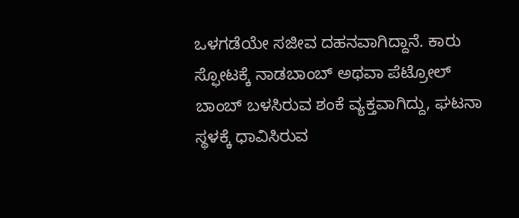ಒಳಗಡೆಯೇ ಸಜೀವ ದಹನವಾಗಿದ್ದಾನೆ. ಕಾರು ಸ್ಫೋಟಕ್ಕೆ ನಾಡಬಾಂಬ್ ಅಥವಾ ಪೆಟ್ರೋಲ್ ಬಾಂಬ್ ಬಳಸಿರುವ ಶಂಕೆ ವ್ಯಕ್ತವಾಗಿದ್ದು, ಘಟನಾ ಸ್ಥಳಕ್ಕೆ ಧಾವಿಸಿರುವ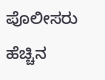ಪೊಲೀಸರು ಹೆಚ್ಚಿನ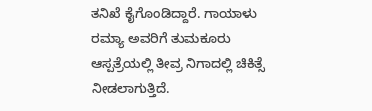ತನಿಖೆ ಕೈಗೊಂಡಿದ್ದಾರೆ. ಗಾಯಾಳು ರಮ್ಯಾ ಅವರಿಗೆ ತುಮಕೂರು ಆಸ್ಪತ್ರೆಯಲ್ಲಿ ತೀವ್ರ ನಿಗಾದಲ್ಲಿ ಚಿಕಿತ್ಸೆ ನೀಡಲಾಗುತ್ತಿದೆ.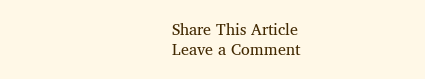Share This Article
Leave a Comment